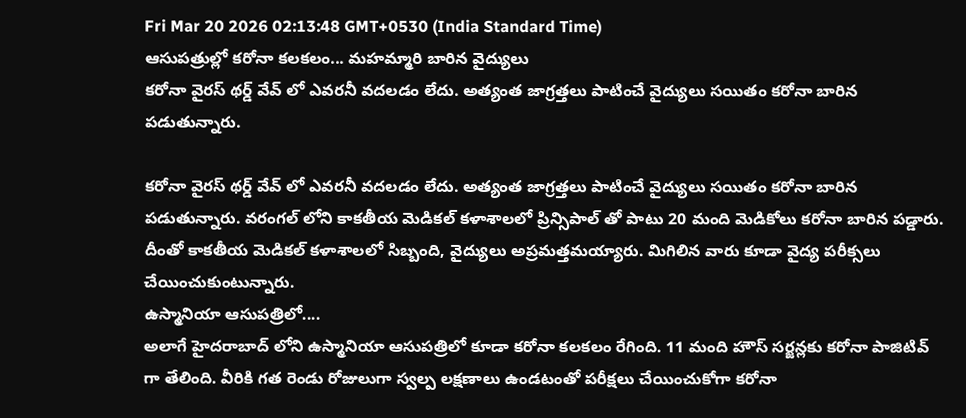Fri Mar 20 2026 02:13:48 GMT+0530 (India Standard Time)
ఆసుపత్రుల్లో కరోనా కలకలం... మహమ్మారి బారిన వైద్యులు
కరోనా వైరస్ థర్డ్ వేవ్ లో ఎవరనీ వదలడం లేదు. అత్యంత జాగ్రత్తలు పాటించే వైద్యులు సయితం కరోనా బారిన పడుతున్నారు.

కరోనా వైరస్ థర్డ్ వేవ్ లో ఎవరనీ వదలడం లేదు. అత్యంత జాగ్రత్తలు పాటించే వైద్యులు సయితం కరోనా బారిన పడుతున్నారు. వరంగల్ లోని కాకతీయ మెడికల్ కళాశాలలో ప్రిన్సిపాల్ తో పాటు 20 మంది మెడికోలు కరోనా బారిన పడ్డారు. దీంతో కాకతీయ మెడికల్ కళాశాలలో సిబ్బంది, వైద్యులు అప్రమత్తమయ్యారు. మిగిలిన వారు కూడా వైద్య పరీక్సలు చేయించుకుంటున్నారు.
ఉస్మానియా ఆసుపత్రిలో....
అలాగే హైదరాబాద్ లోని ఉస్మానియా ఆసుపత్రిలో కూడా కరోనా కలకలం రేగింది. 11 మంది హౌస్ సర్జన్లకు కరోనా పాజిటివ్ గా తేలింది. వీరికి గత రెండు రోజులుగా స్వల్ప లక్షణాలు ఉండటంతో పరీక్షలు చేయించుకోగా కరోనా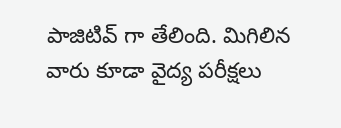పాజిటివ్ గా తేలింది. మిగిలిన వారు కూడా వైద్య పరీక్షలు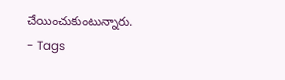చేయించుకుంటున్నారు.
- Tags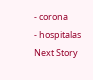- corona
- hospitalas
Next Story